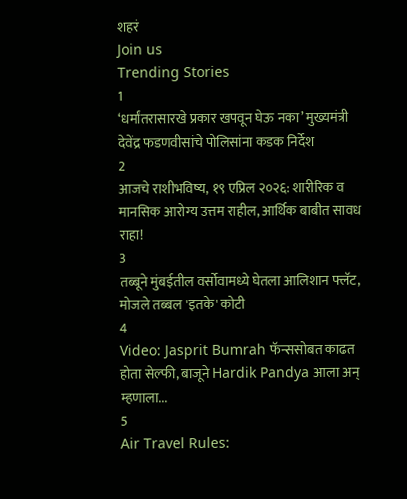शहरं
Join us
Trending Stories
1
‘धर्मांतरासारखे प्रकार खपवून घेऊ नका’ मुख्यमंत्री देवेंद्र फडणवीसांचे पोलिसांना कडक निर्देश
2
आजचे राशीभविष्य, १९ एप्रिल २०२६: शारीरिक व मानसिक आरोग्य उत्तम राहील, आर्थिक बाबीत सावध राहा!
3
तब्बूने मुंबईतील वर्सोवामध्ये घेतला आलिशान फ्लॅट, मोजले तब्बल 'इतके' कोटी
4
Video: Jasprit Bumrah फॅन्ससोबत काढत होता सेल्फी, बाजूने Hardik Pandya आला अन् म्हणाला...
5
Air Travel Rules: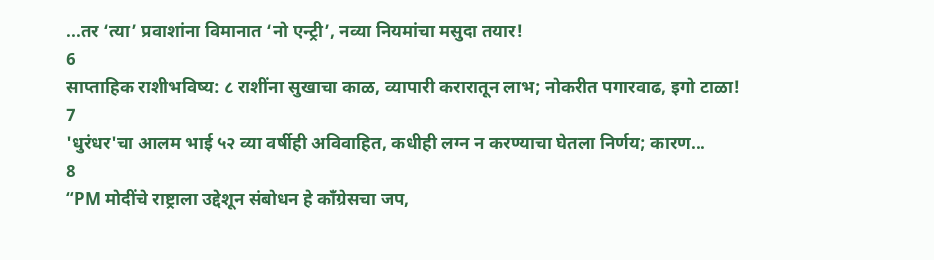...तर ‘त्या’ प्रवाशांना विमानात ‘नो एन्ट्री’, नव्या नियमांचा मसुदा तयार!
6
साप्ताहिक राशीभविष्य: ८ राशींना सुखाचा काळ, व्यापारी करारातून लाभ; नोकरीत पगारवाढ, इगो टाळा!
7
'धुरंधर'चा आलम भाई ५२ व्या वर्षीही अविवाहित, कधीही लग्न न करण्याचा घेतला निर्णय; कारण...
8
“PM मोदींचे राष्ट्राला उद्देशून संबोधन हे काँग्रेसचा जप,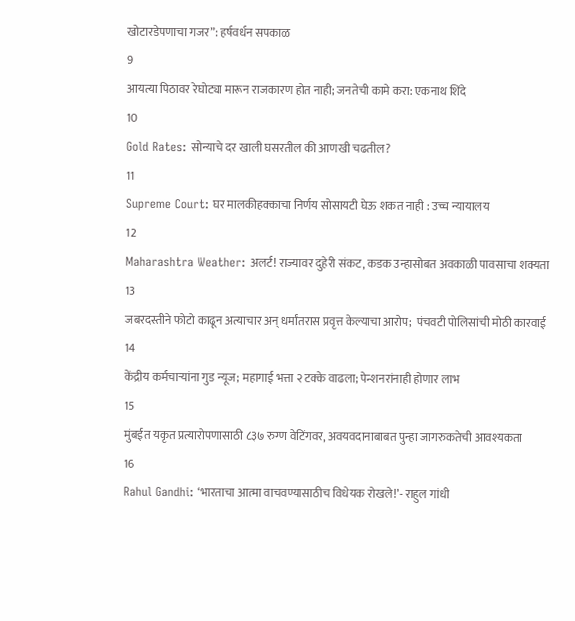खोटारडेपणाचा गजर”: हर्षवर्धन सपकाळ
9
आयत्या पिठावर रेघोट्या मारून राजकारण होत नाही; जनतेची कामे करा: एकनाथ शिंदे
10
Gold Rates: सोन्याचे दर खाली घसरतील की आणखी चढतील?
11
Supreme Court: घर मालकीहक्काचा निर्णय सोसायटी घेऊ शकत नाही : उच्च न्यायालय
12
Maharashtra Weather: अलर्ट! राज्यावर दुहेरी संकट, कडक उन्हासोबत अवकाळी पावसाचा शक्यता
13
जबरदस्तीने फोटो काढून अत्याचार अन् धर्मांतरास प्रवृत्त केल्याचा आरोप;  पंचवटी पोलिसांची मोठी कारवाई
14
केंद्रीय कर्मचाऱ्यांना गुड न्यूज; महागाई भत्ता २ टक्के वाढला; पेन्शनरांनाही होणार लाभ
15
मुंबईत यकृत प्रत्यारोपणासाठी ८३७ रुग्ण वेटिंगवर, अवयवदानाबाबत पुन्हा जागरुकतेची आवश्यकता
16
Rahul Gandhi: ‘भारताचा आत्मा वाचवण्यासाठीच विधेयक रोखले!’- राहुल गांधी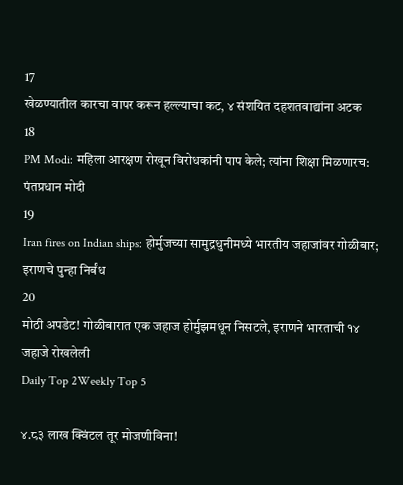17
खेळण्यातील कारचा वापर करून हल्ल्याचा कट, ४ संशयित दहशतवाद्यांना अटक
18
PM Modi: महिला आरक्षण रोखून विरोधकांनी पाप केले; त्यांना शिक्षा मिळणारच: पंतप्रधान मोदी
19
Iran fires on Indian ships: होर्मुजच्या सामुद्रधुनीमध्ये भारतीय जहाजांवर गोळीबार; इराणचे पुन्हा निर्बंध
20
मोठी अपडेट! गोळीबारात एक जहाज होर्मुझमधून निसटले, इराणने भारताची १४ जहाजे रोखलेली
Daily Top 2Weekly Top 5

४.८३ लाख क्विंटल तूर मोजणीविना!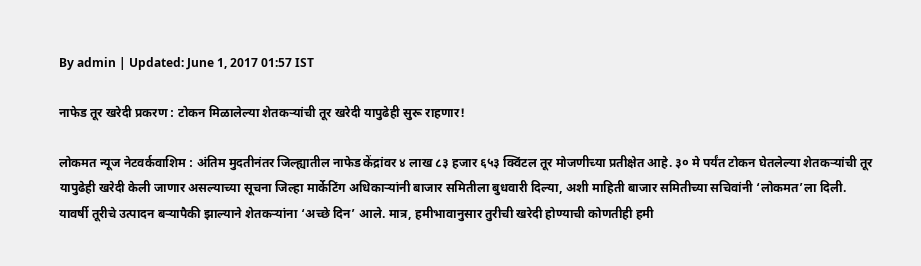By admin | Updated: June 1, 2017 01:57 IST

नाफेड तूर खरेदी प्रकरण : टोकन मिळालेल्या शेतकऱ्यांची तूर खरेदी यापुढेही सुरू राहणार!

लोकमत न्यूज नेटवर्कवाशिम : अंतिम मुदतीनंतर जिल्ह्यातील नाफेड केंद्रांवर ४ लाख ८३ हजार ६५३ क्विंटल तूर मोजणीच्या प्रतीक्षेत आहे. ३० मे पर्यंत टोकन घेतलेल्या शेतकऱ्यांची तूर यापुढेही खरेदी केली जाणार असल्याच्या सूचना जिल्हा मार्केटिंग अधिकाऱ्यांनी बाजार समितीला बुधवारी दिल्या, अशी माहिती बाजार समितीच्या सचिवांनी ‘लोकमत’ला दिली. यावर्षी तूरीचे उत्पादन बऱ्यापैकी झाल्याने शेतकऱ्यांना ‘अच्छे दिन’ आले. मात्र, हमीभावानुसार तुरीची खरेदी होण्याची कोणतीही हमी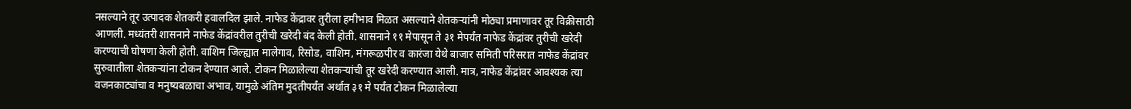नसल्याने तूर उत्पादक शेतकरी हवालदिल झाले. नाफेड केंद्रावर तुरीला हमीभाव मिळत असल्याने शेतकऱ्यांनी मोठ्या प्रमाणावर तूर विक्रीसाठी आणली. मध्यंतरी शासनाने नाफेड केंद्रांवरील तुरीची खरेदी बंद केली होती. शासनाने ११ मेपासून ते ३१ मेपर्यंत नाफेड केंद्रांवर तुरीची खरेदी करण्याची घोषणा केली होती. वाशिम जिल्ह्यात मालेगाव, रिसोड, वाशिम, मंगरूळपीर व कारंजा येथे बाजार समिती परिसरात नाफेड केंद्रांवर सुरुवातीला शेतकऱ्यांना टोकन देण्यात आले. टोकन मिळालेल्या शेतकऱ्यांची तूर खरेदी करण्यात आली. मात्र, नाफेड केंद्रांवर आवश्यक त्या वजनकाट्यांचा व मनुष्यबळाचा अभाव, यामुळे अंतिम मुदतीपर्यंत अर्थात ३१ मे पर्यंत टोकन मिळालेल्या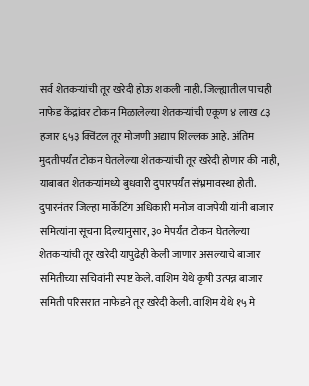सर्व शेतकऱ्यांची तूर खरेदी होऊ शकली नाही. जिल्ह्यातील पाचही नाफेड केंद्रांवर टोकन मिळालेल्या शेतकऱ्यांची एकूण ४ लाख ८३ हजार ६५३ क्विंटल तूर मोजणी अद्याप शिल्लक आहे. अंतिम मुदतीपर्यंत टोकन घेतलेल्या शेतकऱ्यांची तूर खरेदी होणार की नाही, याबाबत शेतकऱ्यांमध्ये बुधवारी दुपारपर्यंत संभ्रमावस्था होती. दुपारनंतर जिल्हा मार्केटिंग अधिकारी मनोज वाजपेयी यांनी बाजार समित्यांना सूचना दिल्यानुसार, ३० मेपर्यंत टोकन घेतलेल्या शेतकऱ्यांची तूर खरेदी यापुढेही केली जाणार असल्याचे बाजार समितीच्या सचिवांनी स्पष्ट केले. वाशिम येथे कृषी उत्पन्न बाजार समिती परिसरात नाफेडने तूर खरेदी केली. वाशिम येथे १५ मे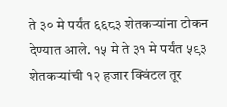ते ३० मे पर्यंत ६६८३ शेतकऱ्यांना टोकन देण्यात आले. १५ मे ते ३१ मे पर्यंत ५९३ शेतकऱ्यांची १२ हजार क्विंटल तूर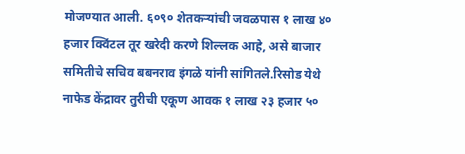मोजण्यात आली. ६०९० शेतकऱ्यांची जवळपास १ लाख ४० हजार क्विंटल तूर खरेदी करणे शिल्लक आहे, असे बाजार समितीचे सचिव बबनराव इंगळे यांनी सांगितले.रिसोड येथे नाफेड केंद्रावर तुरीची एकूण आवक १ लाख २३ हजार ५०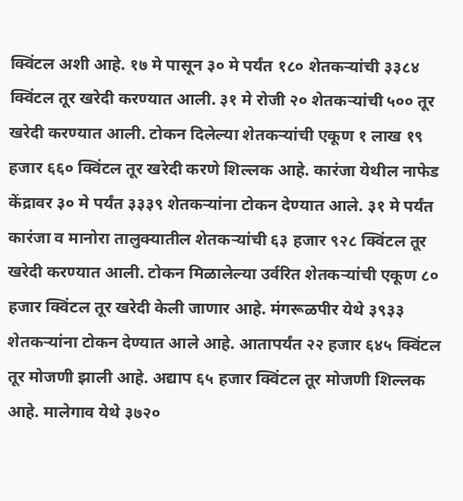क्विंटल अशी आहे. १७ मे पासून ३० मे पर्यंत १८० शेतकऱ्यांची ३३८४ क्विंटल तूर खरेदी करण्यात आली. ३१ मे रोजी २० शेतकऱ्यांची ५०० तूर खरेदी करण्यात आली. टोकन दिलेल्या शेतकऱ्यांची एकूण १ लाख १९ हजार ६६० क्विंटल तूर खरेदी करणे शिल्लक आहे. कारंजा येथील नाफेड केंद्रावर ३० मे पर्यंत ३३३९ शेतकऱ्यांना टोकन देण्यात आले. ३१ मे पर्यंत कारंजा व मानोरा तालुक्यातील शेतकऱ्यांची ६३ हजार ९२८ क्विंटल तूर खरेदी करण्यात आली. टोकन मिळालेल्या उर्वरित शेतकऱ्यांची एकूण ८० हजार क्विंटल तूर खरेदी केली जाणार आहे. मंगरूळपीर येथे ३९३३ शेतकऱ्यांना टोकन देण्यात आले आहे. आतापर्यंत २२ हजार ६४५ क्विंटल तूर मोजणी झाली आहे. अद्याप ६५ हजार क्विंटल तूर मोजणी शिल्लक आहे. मालेगाव येथे ३७२०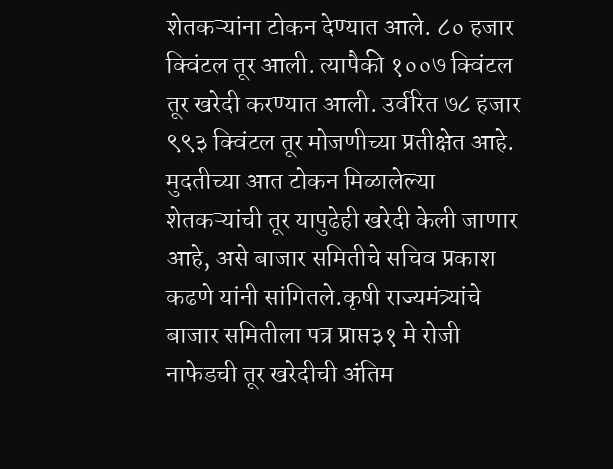शेतकऱ्यांना टोकन देण्यात आले. ८० हजार क्विंटल तूर आली. त्यापैकी १००७ क्विंटल तूर खरेदी करण्यात आली. उर्वरित ७८ हजार ९९३ क्विंटल तूर मोजणीच्या प्रतीक्षेत आहे. मुदतीच्या आत टोकन मिळालेल्या शेतकऱ्यांची तूर यापुढेही खरेदी केली जाणार आहे, असे बाजार समितीचे सचिव प्रकाश कढणे यांनी सांगितले.कृषी राज्यमंत्र्यांचे बाजार समितीला पत्र प्राप्त३१ मे रोजी नाफेडची तूर खरेदीची अंतिम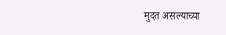मुदत असल्याच्या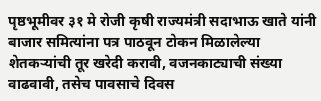पृष्ठभूमीवर ३१ मे रोजी कृषी राज्यमंत्री सदाभाऊ खाते यांनी बाजार समित्यांना पत्र पाठवून टोकन मिळालेल्या शेतकऱ्यांची तूर खरेदी करावी, वजनकाट्याची संख्या वाढवावी, तसेच पावसाचे दिवस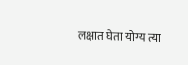लक्षात घेता योग्य त्या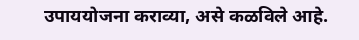उपाययोजना कराव्या, असे कळविले आहे.